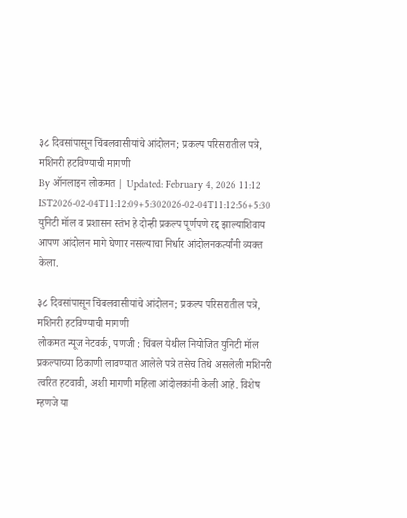३८ दिवसांपासून चिंबलवासीयांचे आंदोलन; प्रकल्प परिसरातील पत्रे, मशिनरी हटविण्याची मागणी
By ऑनलाइन लोकमत | Updated: February 4, 2026 11:12 IST2026-02-04T11:12:09+5:302026-02-04T11:12:56+5:30
युनिटी मॉल व प्रशासन स्तंभ हे दोन्ही प्रकल्प पूर्णपणे रद्द झाल्याशिवाय आपण आंदोलन मागे घेणार नसल्याचा निर्धार आंदोलनकर्त्यांनी व्यक्त केला.

३८ दिवसांपासून चिंबलवासीयांचे आंदोलन; प्रकल्प परिसरातील पत्रे, मशिनरी हटविण्याची मागणी
लोकमत न्यूज नेटवर्क, पणजी : चिंबल येथील नियोजित युनिटी मॉल प्रकल्पाच्या ठिकाणी लावण्यात आलेले पत्रे तसेच तिथे असलेली मशिनरी त्वरित हटवावी, अशी मागणी महिला आंदोलकांनी केली आहे. विशेष म्हणजे या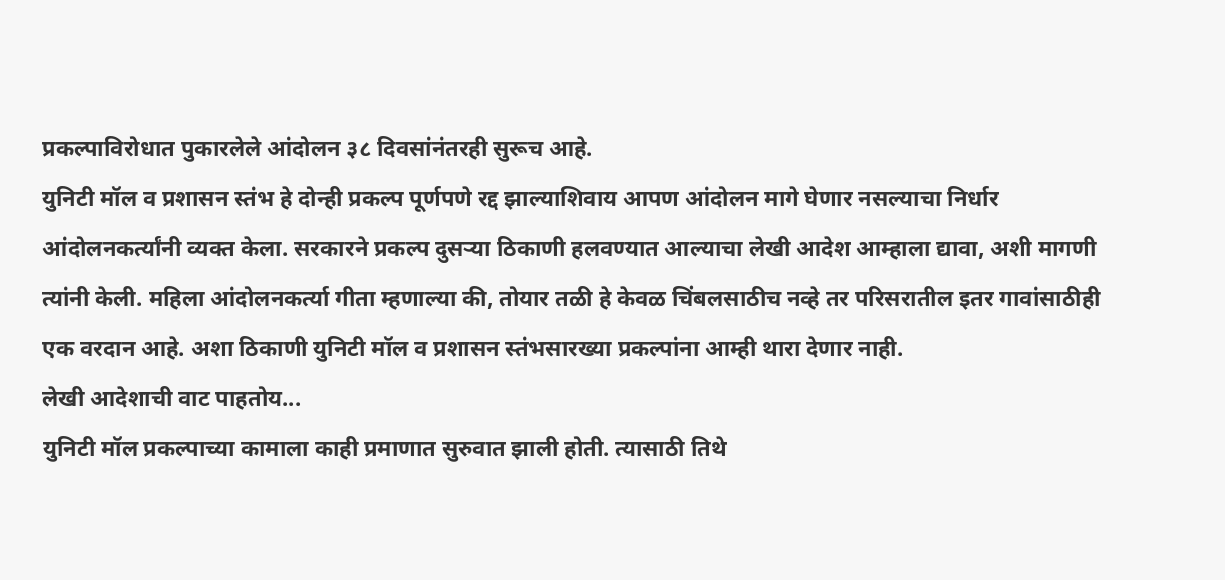प्रकल्पाविरोधात पुकारलेले आंदोलन ३८ दिवसांनंतरही सुरूच आहे.
युनिटी मॉल व प्रशासन स्तंभ हे दोन्ही प्रकल्प पूर्णपणे रद्द झाल्याशिवाय आपण आंदोलन मागे घेणार नसल्याचा निर्धार आंदोलनकर्त्यांनी व्यक्त केला. सरकारने प्रकल्प दुसऱ्या ठिकाणी हलवण्यात आल्याचा लेखी आदेश आम्हाला द्यावा, अशी मागणी त्यांनी केली. महिला आंदोलनकर्त्या गीता म्हणाल्या की, तोयार तळी हे केवळ चिंबलसाठीच नव्हे तर परिसरातील इतर गावांसाठीही एक वरदान आहे. अशा ठिकाणी युनिटी मॉल व प्रशासन स्तंभसारख्या प्रकल्पांना आम्ही थारा देणार नाही.
लेखी आदेशाची वाट पाहतोय...
युनिटी मॉल प्रकल्पाच्या कामाला काही प्रमाणात सुरुवात झाली होती. त्यासाठी तिथे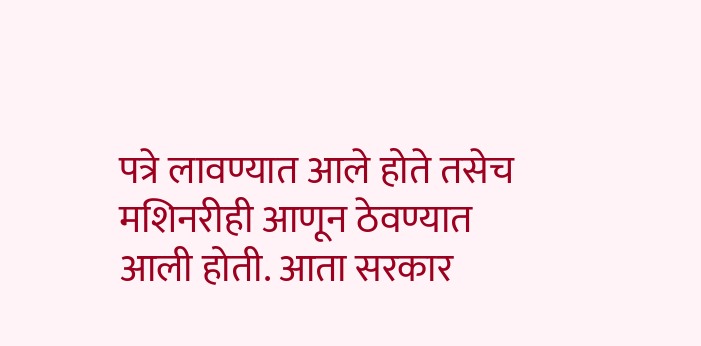पत्रे लावण्यात आले होते तसेच मशिनरीही आणून ठेवण्यात आली होती. आता सरकार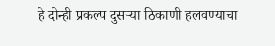हे दोन्ही प्रकल्प दुसऱ्या ठिकाणी हलवण्याचा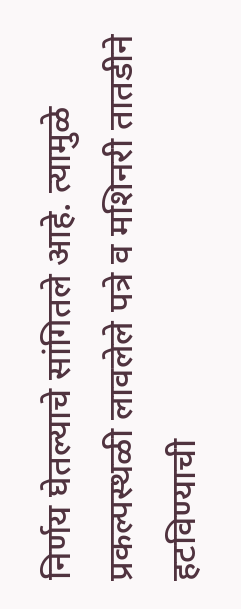निर्णय घेतल्याचे सांगितले आहे. त्यामुळे प्रकल्पस्थळी लावलेले पत्रे व मशिनरी तातडीने हटविण्याची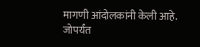मागणी आंदोलकांनी केली आहे. जोपर्यंत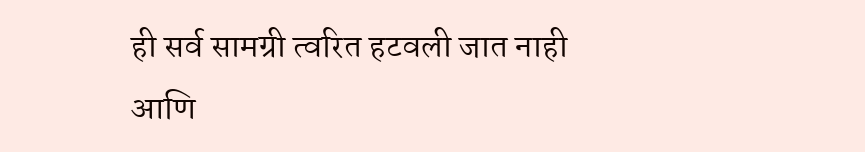ही सर्व सामग्री त्वरित हटवली जात नाही आणि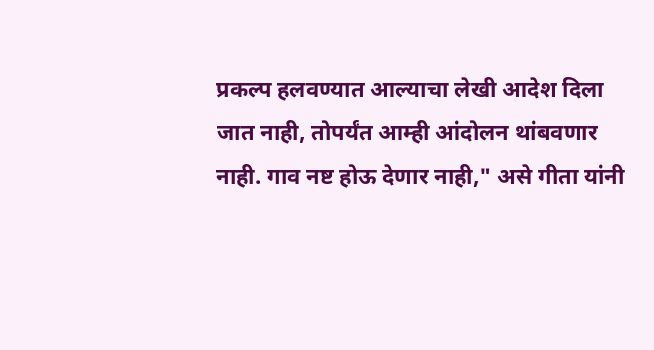प्रकल्प हलवण्यात आल्याचा लेखी आदेश दिला जात नाही, तोपर्यंत आम्ही आंदोलन थांबवणार नाही. गाव नष्ट होऊ देणार नाही," असे गीता यांनी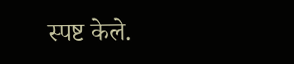स्पष्ट केले.